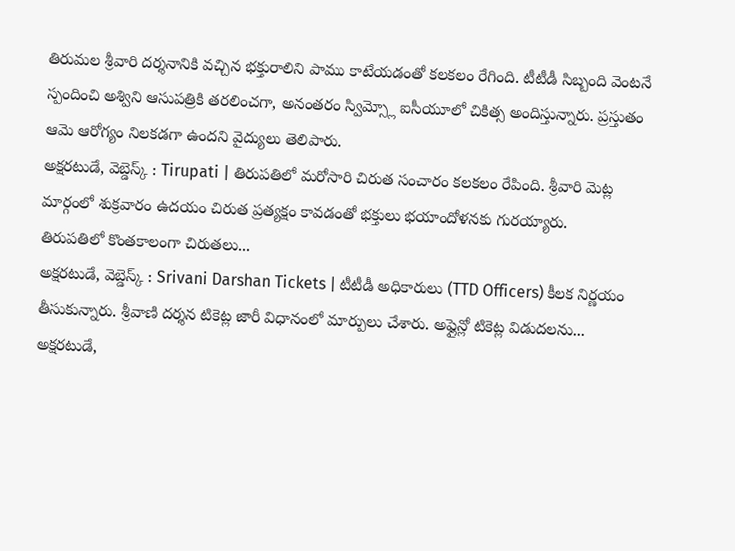తిరుమల శ్రీవారి దర్శనానికి వచ్చిన భక్తురాలిని పాము కాటేయడంతో కలకలం రేగింది. టీటీడీ సిబ్బంది వెంటనే స్పందించి అశ్విని ఆసుపత్రికి తరలించగా, అనంతరం స్విమ్స్లో ఐసీయూలో చికిత్స అందిస్తున్నారు. ప్రస్తుతం ఆమె ఆరోగ్యం నిలకడగా ఉందని వైద్యులు తెలిపారు.
అక్షరటుడే, వెబ్డెస్క్ : Tirupati | తిరుపతిలో మరోసారి చిరుత సంచారం కలకలం రేపింది. శ్రీవారి మెట్ల మార్గంలో శుక్రవారం ఉదయం చిరుత ప్రత్యక్షం కావడంతో భక్తులు భయాందోళనకు గురయ్యారు.
తిరుపతిలో కొంతకాలంగా చిరుతలు...
అక్షరటుడే, వెబ్డెస్క్ : Srivani Darshan Tickets | టీటీడీ అధికారులు (TTD Officers) కీలక నిర్ణయం తీసుకున్నారు. శ్రీవాణి దర్శన టికెట్ల జారీ విధానంలో మార్పులు చేశారు. అఫ్లైన్లో టికెట్ల విడుదలను...
అక్షరటుడే,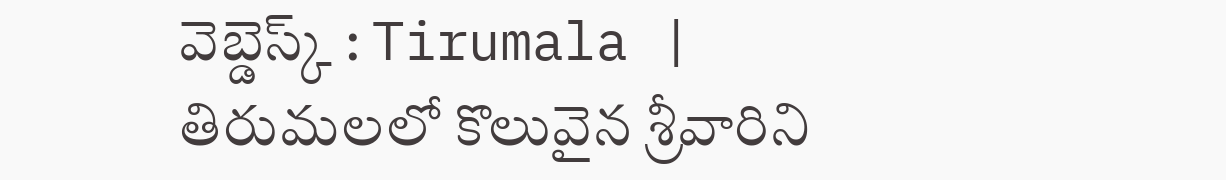వెబ్డెస్క్ : Tirumala | తిరుమలలో కొలువైన శ్రీవారిని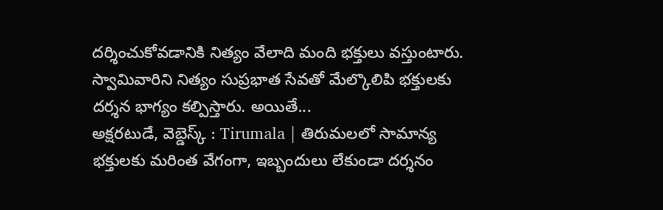దర్శించుకోవడానికి నిత్యం వేలాది మంది భక్తులు వస్తుంటారు. స్వామివారిని నిత్యం సుప్రభాత సేవతో మేల్కొలిపి భక్తులకు దర్శన భాగ్యం కల్పిస్తారు. అయితే...
అక్షరటుడే, వెబ్డెస్క్ : Tirumala | తిరుమలలో సామాన్య భక్తులకు మరింత వేగంగా, ఇబ్బందులు లేకుండా దర్శనం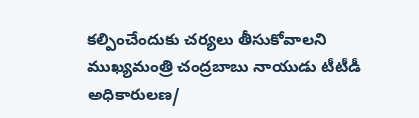కల్పించేందుకు చర్యలు తీసుకోవాలని ముఖ్యమంత్రి చంద్రబాబు నాయుడు టీటీడీ అధికారులణ/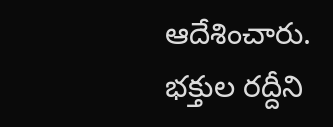ఆదేశించారు.
భక్తుల రద్దీని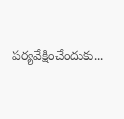పర్యవేక్షించేందుకు...